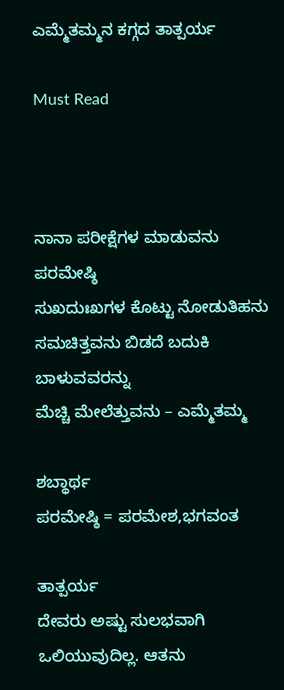ಎಮ್ಮೆತಮ್ಮನ ಕಗ್ಗದ ತಾತ್ಪರ್ಯ

Must Read



ನಾನಾ ಪರೀಕ್ಷೆಗಳ ಮಾಡುವನು ಪರಮೇಷ್ಠಿ
ಸುಖದುಃಖಗಳ ಕೊಟ್ಟು ನೋಡುತಿಹನು
ಸಮಚಿತ್ತವನು ಬಿಡದೆ ಬದುಕಿ ಬಾಳುವವರನ್ನು
ಮೆಚ್ಚಿ ಮೇಲೆತ್ತುವನು – ಎಮ್ಮೆತಮ್ಮ

ಶಬ್ಥಾರ್ಥ
ಪರಮೇಷ್ಠಿ‌ = ಪರಮೇಶ,ಭಗವಂತ

ತಾತ್ಪರ್ಯ
ದೇವರು ಅಷ್ಟು ಸುಲಭವಾಗಿ ಒಲಿಯುವುದಿಲ್ಲ. ಆತನು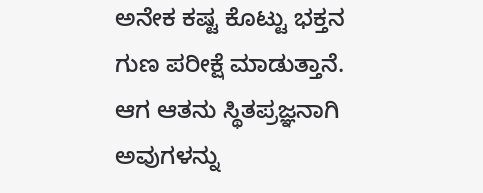ಅನೇಕ ಕಷ್ಟ ಕೊಟ್ಟು ಭಕ್ತನ ಗುಣ ಪರೀಕ್ಷೆ ಮಾಡುತ್ತಾನೆ.
ಆಗ ಆತನು ಸ್ಥಿತಪ್ರಜ್ಞನಾಗಿ ಅವುಗಳನ್ನು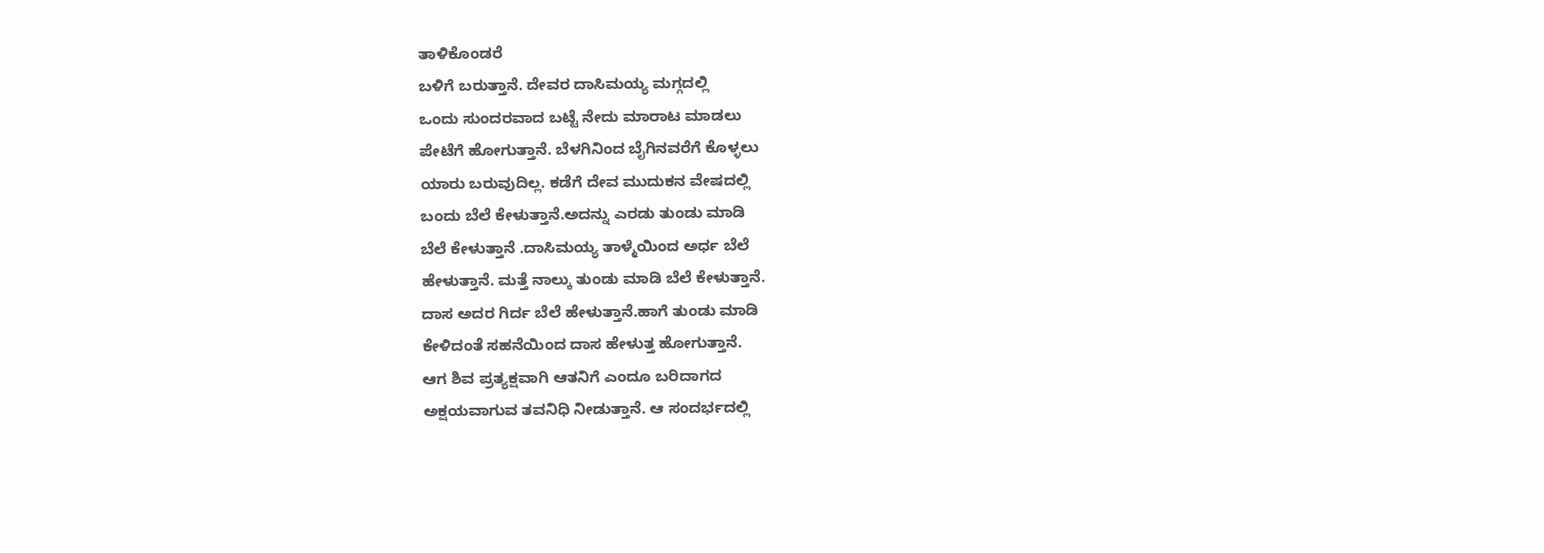ತಾಳಿಕೊಂಡರೆ
ಬಳಿಗೆ ಬರುತ್ತಾನೆ. ದೇವರ ದಾಸಿಮಯ್ಯ ಮಗ್ಗದಲ್ಲಿ
ಒಂದು ಸುಂದರವಾದ ಬಟ್ಟೆ‌ ನೇದು ಮಾರಾಟ ಮಾಡಲು
ಪೇಟೆಗೆ ಹೋಗುತ್ತಾನೆ. ಬೆಳಗಿನಿಂದ ಬೈಗಿನವರೆಗೆ ಕೊಳ್ಳಲು
ಯಾರು ಬರುವುದಿಲ್ಲ. ಕಡೆಗೆ ದೇವ ಮುದುಕನ ವೇಷದಲ್ಲಿ
ಬಂದು ಬೆಲೆ ಕೇಳುತ್ತಾನೆ.ಅದನ್ನು ಎರಡು ತುಂಡು ಮಾಡಿ
ಬೆಲೆ ಕೇಳುತ್ತಾನೆ .ದಾಸಿಮಯ್ಯ ತಾಳ್ಮೆಯಿಂದ ಅರ್ಧ ಬೆಲೆ
ಹೇಳುತ್ತಾನೆ. ಮತ್ತೆ ನಾಲ್ಕು ತುಂಡು ಮಾಡಿ ಬೆಲೆ ಕೇಳುತ್ತಾನೆ.
ದಾಸ ಅದರ ಗಿರ್ದ ಬೆಲೆ ಹೇಳುತ್ತಾನೆ.ಹಾಗೆ ತುಂಡು ಮಾಡಿ
ಕೇಳಿದಂತೆ ಸಹನೆಯಿಂದ ದಾಸ ಹೇಳುತ್ತ ಹೋಗುತ್ತಾನೆ.
ಆಗ ಶಿವ ಪ್ರತ್ಯಕ್ಷವಾಗಿ ಆತನಿಗೆ ಎಂದೂ ಬರಿದಾಗದ
ಅಕ್ಷಯವಾಗುವ ತವನಿಧಿ ನೀಡುತ್ತಾನೆ. ಆ ಸಂದರ್ಭದಲ್ಲಿ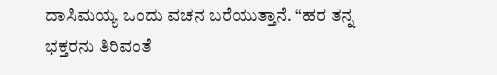ದಾಸಿಮಯ್ಯ ಒಂದು ವಚನ ಬರೆಯುತ್ತಾನೆ. “ಹರ ತನ್ನ
ಭಕ್ತರನು ತಿರಿವಂತೆ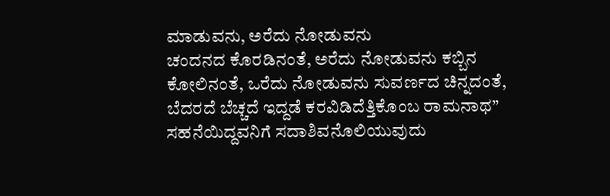ಮಾಡುವನು, ಅರೆದು ನೋಡುವನು
ಚಂದನದ ಕೊರಡಿನಂತೆ, ಅರೆದು ನೋಡುವನು ಕಬ್ಬಿನ
ಕೋಲಿನಂತೆ, ಒರೆದು ನೋಡುವನು ಸುವರ್ಣದ ಚಿನ್ನದಂತೆ,
ಬೆದರದೆ ಬೆಚ್ಚದೆ ಇದ್ದಡೆ ಕರವಿಡಿದೆತ್ತಿಕೊಂಬ ರಾಮನಾಥ”
ಸಹನೆಯಿದ್ದವನಿಗೆ ಸದಾಶಿವನೊಲಿಯುವುದು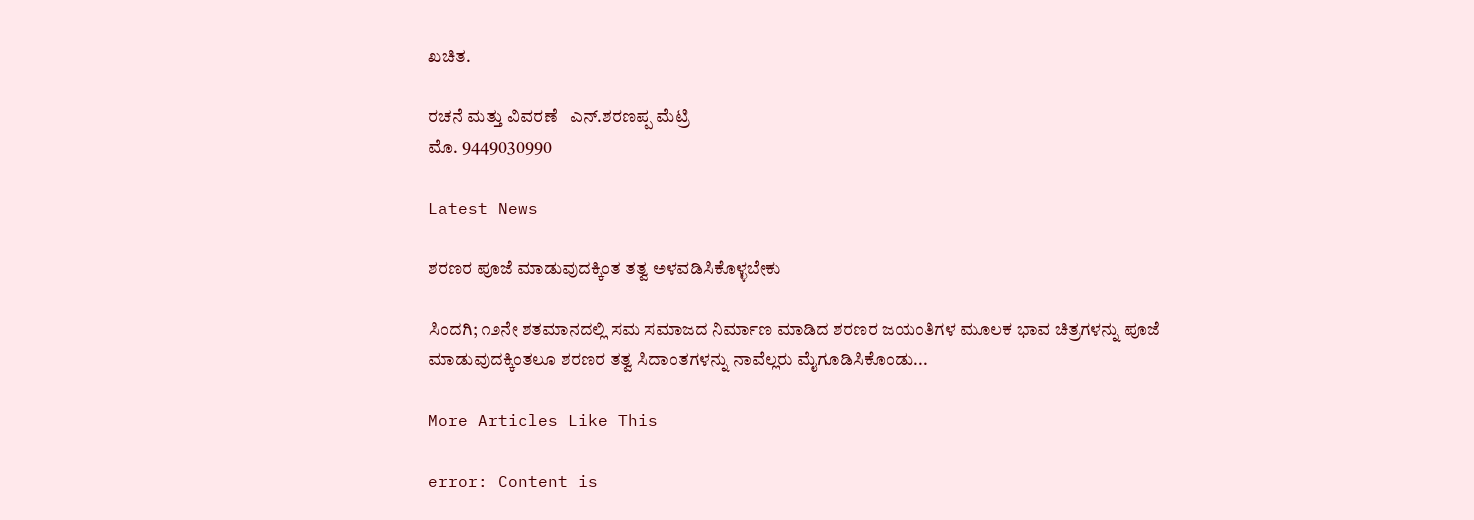ಖಚಿತ.

ರಚನೆ ಮತ್ತು ವಿವರಣೆ ‌‌ ‌‌‌ ಎನ್.ಶರಣಪ್ಪ‌ ಮೆಟ್ರಿ
ಮೊ. 9449030990

Latest News

ಶರಣರ ಪೂಜೆ ಮಾಡುವುದಕ್ಕಿಂತ ತತ್ವ ಅಳವಡಿಸಿಕೊಳ್ಳಬೇಕು

ಸಿಂದಗಿ; ೧೨ನೇ ಶತಮಾನದಲ್ಲಿ ಸಮ ಸಮಾಜದ ನಿರ್ಮಾಣ ಮಾಡಿದ ಶರಣರ ಜಯಂತಿಗಳ ಮೂಲಕ ಭಾವ ಚಿತ್ರಗಳನ್ನು ಪೂಜೆ ಮಾಡುವುದಕ್ಕಿಂತಲೂ ಶರಣರ ತತ್ವ ಸಿದಾಂತಗಳನ್ನು ನಾವೆಲ್ಲರು ಮೈಗೂಡಿಸಿಕೊಂಡು...

More Articles Like This

error: Content is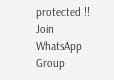protected !!
Join WhatsApp Group